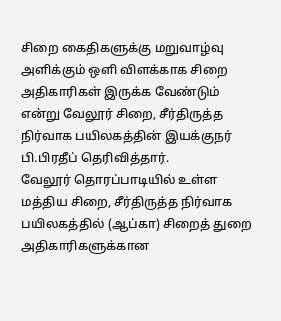சிறை கைதிகளுக்கு மறுவாழ்வு அளிக்கும் ஒளி விளக்காக சிறை அதிகாரிகள் இருக்க வேண்டும் என்று வேலூர் சிறை, சீர்திருத்த நிர்வாக பயிலகத்தின் இயக்குநர் பி.பிரதீப் தெரிவித்தார்.
வேலூர் தொரப்பாடியில் உள்ள மத்திய சிறை, சீர்திருத்த நிர்வாக பயிலகத்தில் (ஆப்கா) சிறைத் துறை அதிகாரிகளுக்கான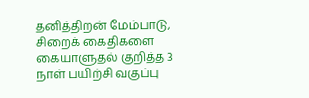தனித்திறன் மேம்பாடு, சிறைக் கைதிகளை கையாளுதல் குறித்த 3 நாள் பயிற்சி வகுப்பு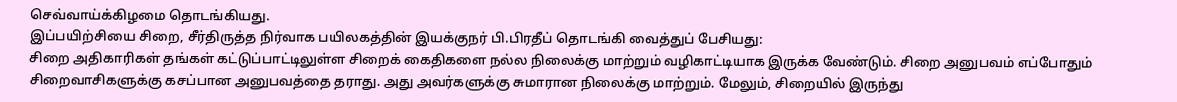செவ்வாய்க்கிழமை தொடங்கியது.
இப்பயிற்சியை சிறை, சீர்திருத்த நிர்வாக பயிலகத்தின் இயக்குநர் பி.பிரதீப் தொடங்கி வைத்துப் பேசியது:
சிறை அதிகாரிகள் தங்கள் கட்டுப்பாட்டிலுள்ள சிறைக் கைதிகளை நல்ல நிலைக்கு மாற்றும் வழிகாட்டியாக இருக்க வேண்டும். சிறை அனுபவம் எப்போதும் சிறைவாசிகளுக்கு கசப்பான அனுபவத்தை தராது. அது அவர்களுக்கு சுமாரான நிலைக்கு மாற்றும். மேலும், சிறையில் இருந்து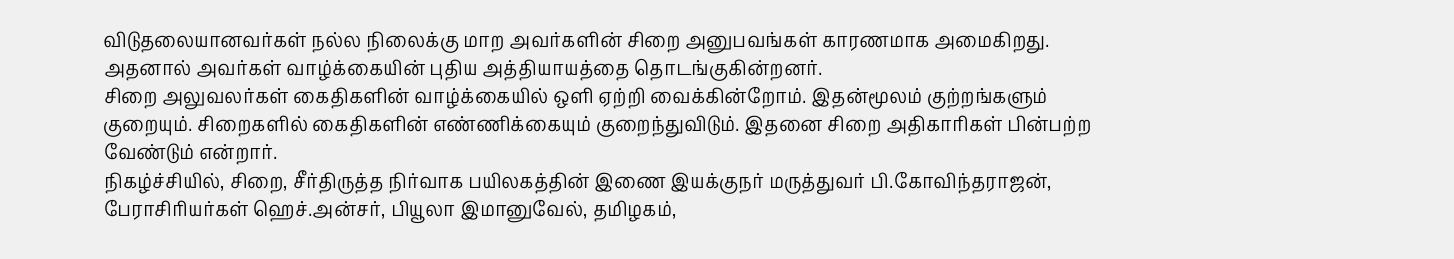விடுதலையானவர்கள் நல்ல நிலைக்கு மாற அவர்களின் சிறை அனுபவங்கள் காரணமாக அமைகிறது. அதனால் அவர்கள் வாழ்க்கையின் புதிய அத்தியாயத்தை தொடங்குகின்றனர்.
சிறை அலுவலர்கள் கைதிகளின் வாழ்க்கையில் ஒளி ஏற்றி வைக்கின்றோம். இதன்மூலம் குற்றங்களும் குறையும். சிறைகளில் கைதிகளின் எண்ணிக்கையும் குறைந்துவிடும். இதனை சிறை அதிகாரிகள் பின்பற்ற வேண்டும் என்றார்.
நிகழ்ச்சியில், சிறை, சீர்திருத்த நிர்வாக பயிலகத்தின் இணை இயக்குநர் மருத்துவர் பி.கோவிந்தராஜன், பேராசிரியர்கள் ஹெச்.அன்சர், பியூலா இமானுவேல், தமிழகம்,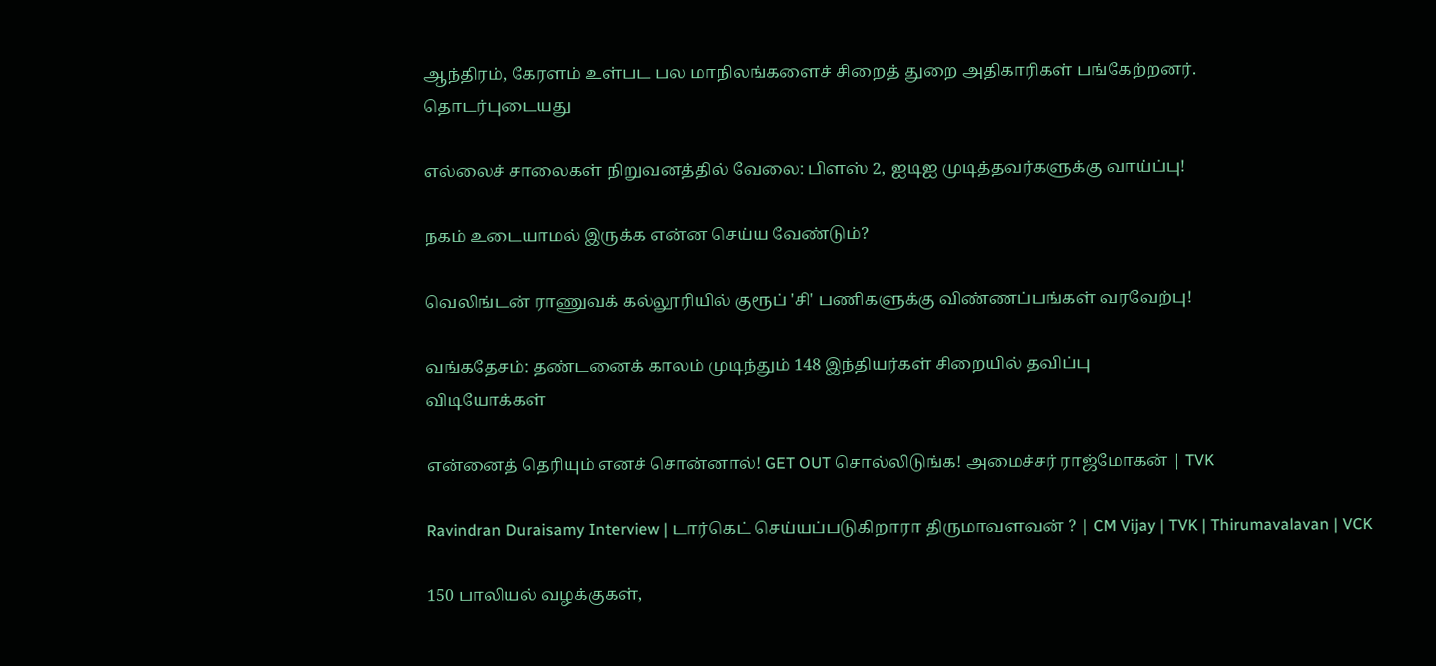ஆந்திரம், கேரளம் உள்பட பல மாநிலங்களைச் சிறைத் துறை அதிகாரிகள் பங்கேற்றனர்.
தொடர்புடையது

எல்லைச் சாலைகள் நிறுவனத்தில் வேலை: பிளஸ் 2, ஐடிஐ முடித்தவர்களுக்கு வாய்ப்பு!

நகம் உடையாமல் இருக்க என்ன செய்ய வேண்டும்?

வெலிங்டன் ராணுவக் கல்லூரியில் குரூப் 'சி' பணிகளுக்கு விண்ணப்பங்கள் வரவேற்பு!

வங்கதேசம்: தண்டனைக் காலம் முடிந்தும் 148 இந்தியர்கள் சிறையில் தவிப்பு
விடியோக்கள்

என்னைத் தெரியும் எனச் சொன்னால்! GET OUT சொல்லிடுங்க! அமைச்சர் ராஜ்மோகன் | TVK

Ravindran Duraisamy Interview | டார்கெட் செய்யப்படுகிறாரா திருமாவளவன் ? | CM Vijay | TVK | Thirumavalavan | VCK

150 பாலியல் வழக்குகள்,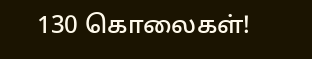130 கொலைகள்!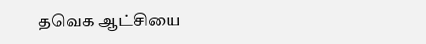தவெக ஆட்சியை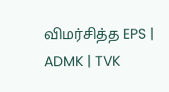விமர்சித்த EPS | ADMK | TVK